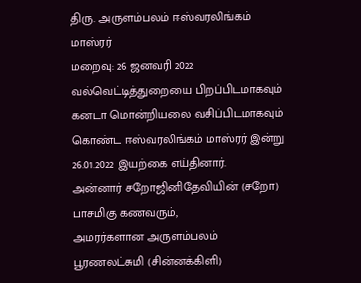திரு. அருளம்பலம் ஈஸ்வரலிங்கம் மாஸ்ரர்
மறைவு: 26 ஜனவரி 2022
வல்வெட்டித்துறையை பிறப்பிடமாகவும் கனடா மொன்றியலை வசிப்பிடமாகவும் கொண்ட ஈஸ்வரலிங்கம் மாஸ்ரர் இன்று 26.01.2022 இயற்கை எய்தினார்.
அன்னார் சறோஜினிதேவியின் (சறோ) பாசமிகு கணவரும்,
அமரர்களான அருளம்பலம் பூரணலட்சுமி (சின்னக்கிளி)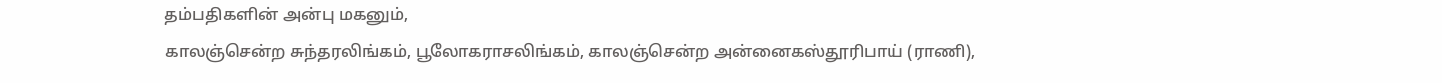தம்பதிகளின் அன்பு மகனும்,
காலஞ்சென்ற சுந்தரலிங்கம், பூலோகராசலிங்கம், காலஞ்சென்ற அன்னைகஸ்தூரிபாய் (ராணி),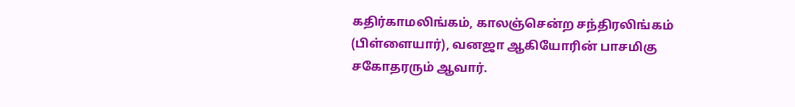கதிர்காமலிங்கம், காலஞ்சென்ற சந்திரலிங்கம் (பிள்ளையார்), வனஜா ஆகியோரின் பாசமிகு சகோதரரும் ஆவார்.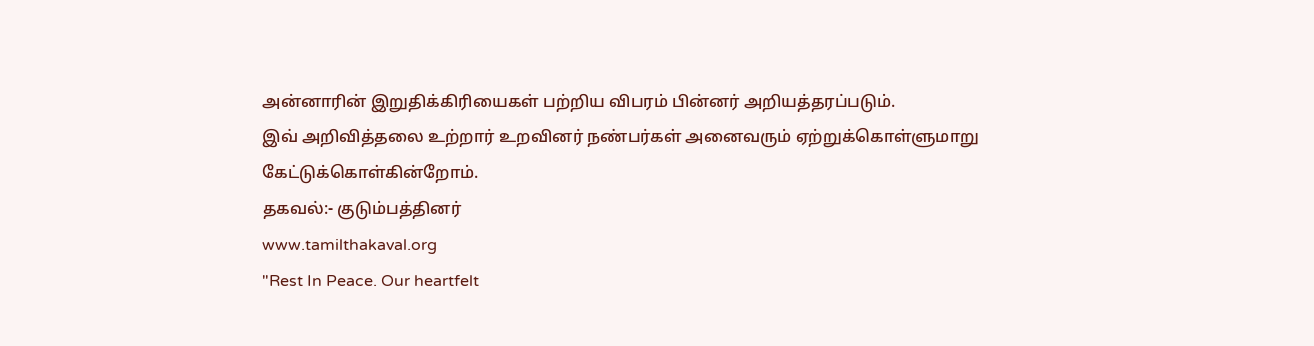அன்னாரின் இறுதிக்கிரியைகள் பற்றிய விபரம் பின்னர் அறியத்தரப்படும்.
இவ் அறிவித்தலை உற்றார் உறவினர் நண்பர்கள் அனைவரும் ஏற்றுக்கொள்ளுமாறு கேட்டுக்கொள்கின்றோம்.
தகவல்:- குடும்பத்தினர்
www.tamilthakaval.org
"Rest In Peace. Our heartfelt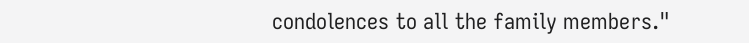condolences to all the family members."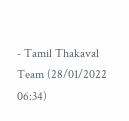- Tamil Thakaval Team (28/01/2022 06:34)